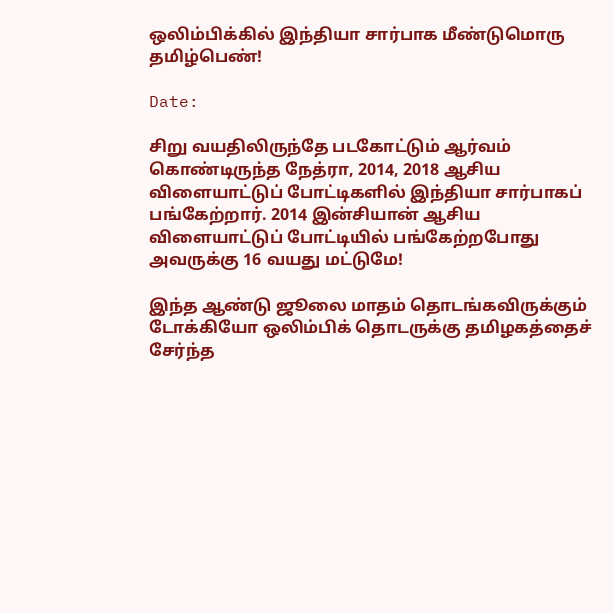ஒலிம்பிக்கில் இந்தியா சார்பாக மீண்டுமொரு தமிழ்பெண்!

Date:

சிறு வயதிலிருந்தே படகோட்டும் ஆர்வம் கொண்டிருந்த நேத்ரா, 2014, 2018 ஆசிய விளையாட்டுப் போட்டிகளில் இந்தியா சார்பாகப் பங்கேற்றார். 2014 இன்சியான் ஆசிய விளையாட்டுப் போட்டியில் பங்கேற்றபோது அவருக்கு 16 வயது மட்டுமே!

இந்த ஆண்டு ஜூலை மாதம் தொடங்கவிருக்கும் டோக்கியோ ஒலிம்பிக் தொடருக்கு தமிழகத்தைச் சேர்ந்த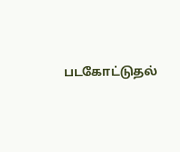படகோட்டுதல்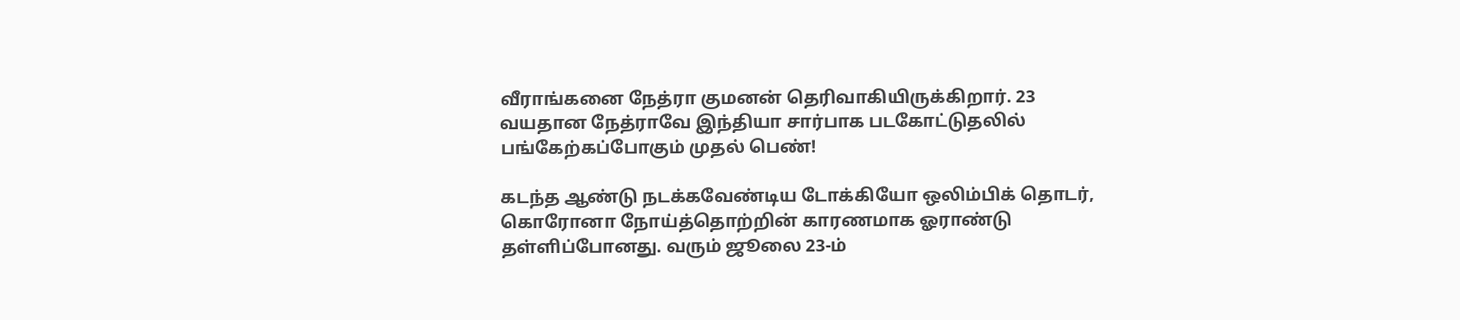வீராங்கனை நேத்ரா குமனன் தெரிவாகியிருக்கிறார். 23 வயதான நேத்ராவே இந்தியா சார்பாக படகோட்டுதலில் பங்கேற்கப்போகும் முதல் பெண்!

கடந்த ஆண்டு நடக்கவேண்டிய டோக்கியோ ஒலிம்பிக் தொடர், கொரோனா நோய்த்தொற்றின் காரணமாக ஓராண்டு தள்ளிப்போனது. வரும் ஜூலை 23-ம்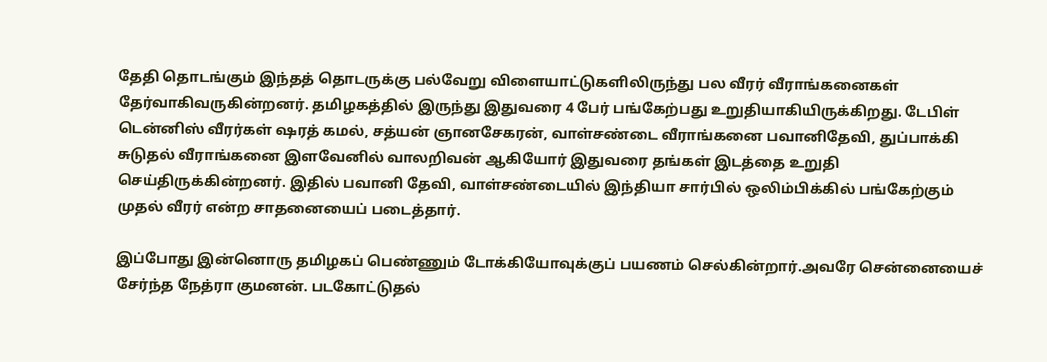தேதி தொடங்கும் இந்தத் தொடருக்கு பல்வேறு விளையாட்டுகளிலிருந்து பல வீரர் வீராங்கனைகள் தேர்வாகிவருகின்றனர். தமிழகத்தில் இருந்து இதுவரை 4 பேர் பங்கேற்பது உறுதியாகியிருக்கிறது. டேபிள் டென்னிஸ் வீரர்கள் ஷரத் கமல், சத்யன் ஞானசேகரன், வாள்சண்டை வீராங்கனை பவானிதேவி, துப்பாக்கி சுடுதல் வீராங்கனை இளவேனில் வாலறிவன் ஆகியோர் இதுவரை தங்கள் இடத்தை உறுதி செய்திருக்கின்றனர். இதில் பவானி தேவி, வாள்சண்டையில் இந்தியா சார்பில் ஒலிம்பிக்கில் பங்கேற்கும் முதல் வீரர் என்ற சாதனையைப் படைத்தார்.

இப்போது இன்னொரு தமிழகப் பெண்ணும் டோக்கியோவுக்குப் பயணம் செல்கின்றார்.அவரே சென்னையைச் சேர்ந்த நேத்ரா குமனன். படகோட்டுதல்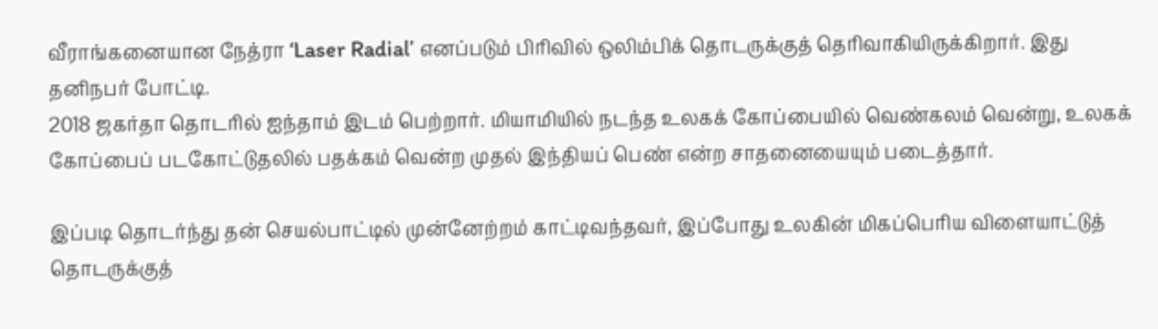வீராங்கனையான நேத்ரா ‘Laser Radial’ எனப்படும் பிரிவில் ஒலிம்பிக் தொடருக்குத் தெரிவாகியிருக்கிறார். இது தனிநபர் போட்டி.
2018 ஜகர்தா தொடரில் ஐந்தாம் இடம் பெற்றார். மியாமியில் நடந்த உலகக் கோப்பையில் வெண்கலம் வென்று, உலகக் கோப்பைப் படகோட்டுதலில் பதக்கம் வென்ற முதல் இந்தியப் பெண் என்ற சாதனையையும் படைத்தார்.

இப்படி தொடர்ந்து தன் செயல்பாட்டில் முன்னேற்றம் காட்டிவந்தவர், இப்போது உலகின் மிகப்பெரிய விளையாட்டுத் தொடருக்குத்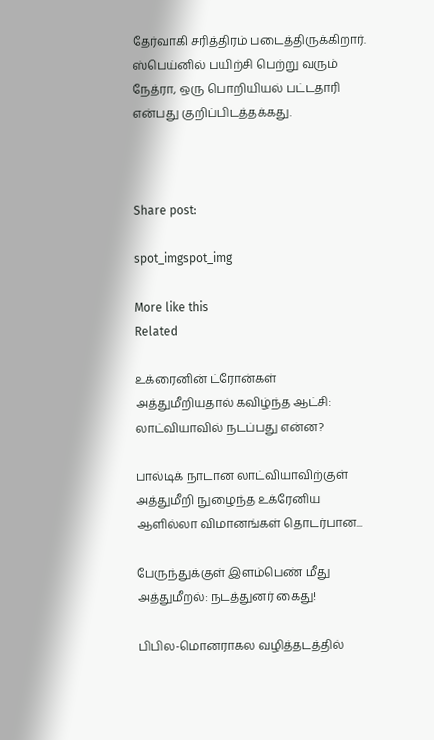தேர்வாகி சரித்திரம் படைத்திருக்கிறார். ஸ்பெய்னில் பயிற்சி பெற்று வரும் நேத்ரா, ஒரு பொறியியல் பட்டதாரி என்பது குறிப்பிடத்தக்கது.



Share post:

spot_imgspot_img

More like this
Related

உக்ரைனின் ட்ரோன்கள் அத்துமீறியதால் கவிழ்ந்த ஆட்சி: லாட்வியாவில் நடப்பது என்ன?

பால்டிக் நாடான லாட்வியாவிற்குள் அத்துமீறி நுழைந்த உக்ரேனிய ஆளில்லா விமானங்கள் தொடர்பான...

பேருந்துக்குள் இளம்பெண் மீது அத்துமீறல்: நடத்துனர் கைது!

பிபில-மொனராகல வழித்தடத்தில்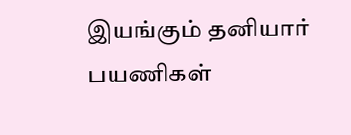இயங்கும் தனியார் பயணிகள்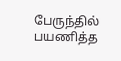பேருந்தில் பயணித்த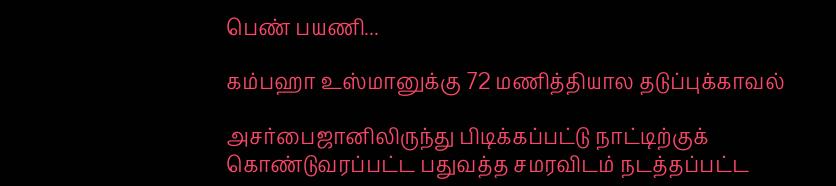பெண் பயணி...

கம்பஹா உஸ்மானுக்கு 72 மணித்தியால தடுப்புக்காவல்

அசர்பைஜானிலிருந்து பிடிக்கப்பட்டு நாட்டிற்குக் கொண்டுவரப்பட்ட பதுவத்த சமரவிடம் நடத்தப்பட்ட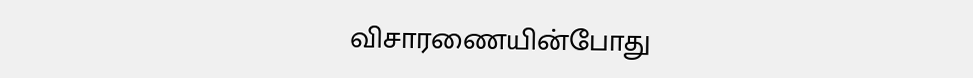விசாரணையின்போது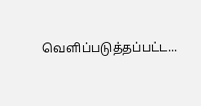வெளிப்படுத்தப்பட்ட...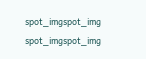spot_imgspot_img
spot_imgspot_img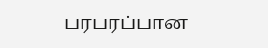பரபரப்பான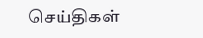செய்திகள்